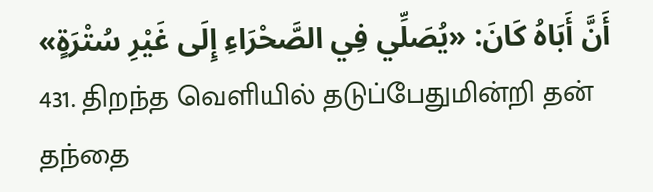أَنَّ أَبَاهُ كَانَ: «يُصَلِّي فِي الصَّحْرَاءِ إِلَى غَيْرِ سُتْرَةٍ»
431. திறந்த வெளியில் தடுப்பேதுமின்றி தன் தந்தை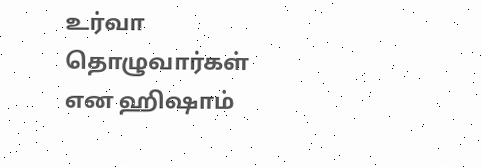உர்வா தொழுவார்கள் என ஹிஷாம்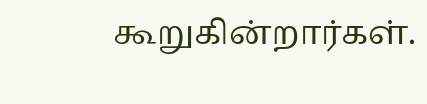கூறுகின்றார்கள்.